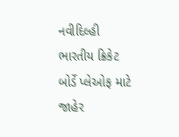નવીદિલ્હી
ભારતીય ક્રિકેટ બોર્ડે પ્લેઓફ માટે જાહેર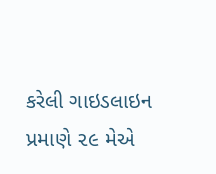કરેલી ગાઇડલાઇન પ્રમાણે ૨૯ મેએ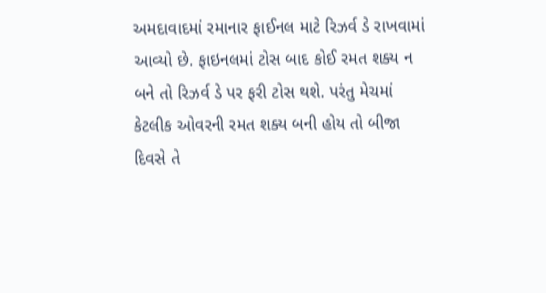અમદાવાદમાં રમાનાર ફાઈનલ માટે રિઝર્વ ડે રાખવામાં આવ્યો છે. ફાઇનલમાં ટોસ બાદ કોઈ રમત શક્ય ન બને તો રિઝર્વ ડે પર ફરી ટોસ થશે. પરંતુ મેચમાં કેટલીક ઓવરની રમત શક્ય બની હોય તો બીજા દિવસે તે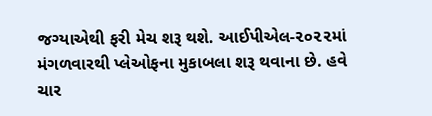જગ્યાએથી ફરી મેચ શરૂ થશે. આઈપીએલ-૨૦૨૨માં મંગળવારથી પ્લેઓફના મુકાબલા શરૂ થવાના છે. હવે ચાર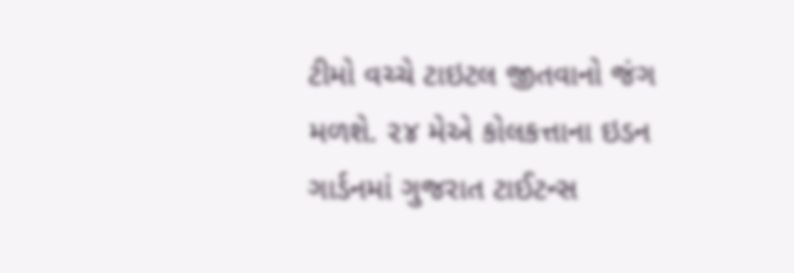ટીમો વચ્ચે ટાઇટલ જીતવાનો જંગ મળશે. ૨૪ મેએ કોલકત્તાના ઇડન ગાર્ડનમાં ગુજરાત ટાઈટન્સ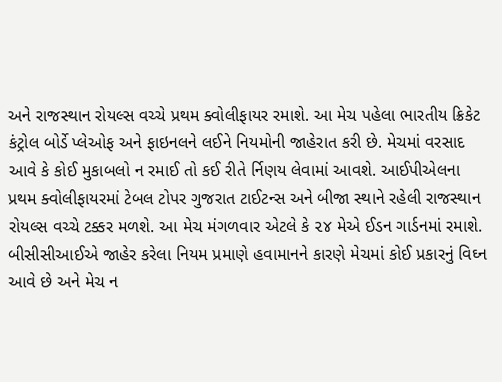અને રાજસ્થાન રોયલ્સ વચ્ચે પ્રથમ ક્વોલીફાયર રમાશે. આ મેચ પહેલા ભારતીય ક્રિકેટ કંટ્રોલ બોર્ડે પ્લેઓફ અને ફાઇનલને લઈને નિયમોની જાહેરાત કરી છે. મેચમાં વરસાદ આવે કે કોઈ મુકાબલો ન રમાઈ તો કઈ રીતે ર્નિણય લેવામાં આવશે. આઈપીએલના પ્રથમ ક્વોલીફાયરમાં ટેબલ ટોપર ગુજરાત ટાઈટન્સ અને બીજા સ્થાને રહેલી રાજસ્થાન રોયલ્સ વચ્ચે ટક્કર મળશે. આ મેચ મંગળવાર એટલે કે ૨૪ મેએ ઈડન ગાર્ડનમાં રમાશે. બીસીસીઆઈએ જાહેર કરેલા નિયમ પ્રમાણે હવામાનને કારણે મેચમાં કોઈ પ્રકારનું વિઘ્ન આવે છે અને મેચ ન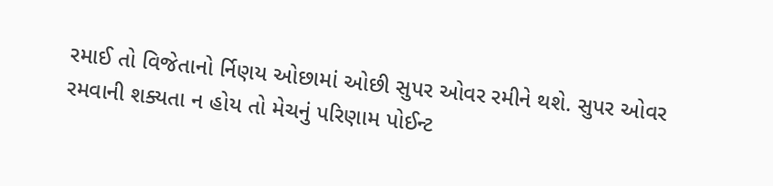રમાઈ તો વિજેતાનો ર્નિણય ઓછામાં ઓછી સુપર ઓવર રમીને થશે. સુપર ઓવર રમવાની શક્યતા ન હોય તો મેચનું પરિણામ પોઈન્ટ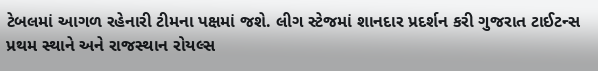ટેબલમાં આગળ રહેનારી ટીમના પક્ષમાં જશે. લીગ સ્ટેજમાં શાનદાર પ્રદર્શન કરી ગુજરાત ટાઈટન્સ પ્રથમ સ્થાને અને રાજસ્થાન રોયલ્સ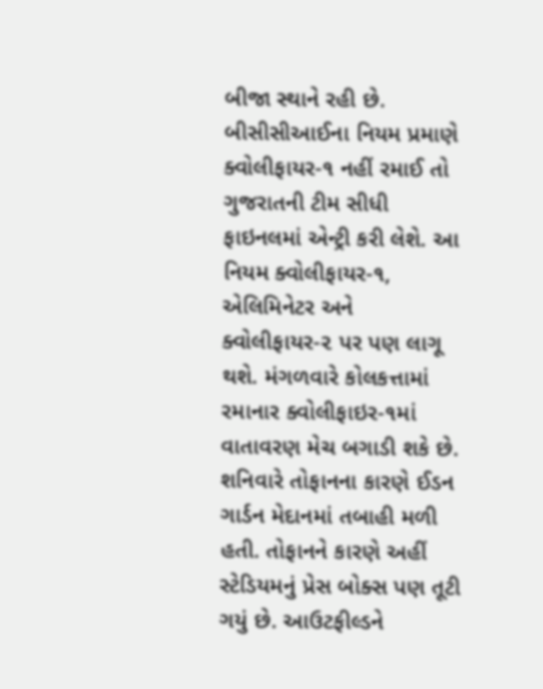બીજા સ્થાને રહી છે. બીસીસીઆઈના નિયમ પ્રમાણે ક્વોલીફાયર-૧ નહીં રમાઈ તો ગુજરાતની ટીમ સીધી ફાઇનલમાં એન્ટ્રી કરી લેશે. આ નિયમ ક્વોલીફાયર-૧, એલિમિનેટર અને ક્વોલીફાયર-૨ પર પણ લાગૂ થશે. મંગળવારે કોલકત્તામાં રમાનાર ક્વોલીફાઇર-૧માં વાતાવરણ મેચ બગાડી શકે છે. શનિવારે તોફાનના કારણે ઈડન ગાર્ડન મેદાનમાં તબાહી મળી હતી. તોફાનને કારણે અહીં સ્ટેડિયમનું પ્રેસ બોક્સ પણ તૂટી ગયું છે. આઉટફીલ્ડને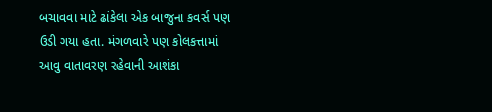બચાવવા માટે ઢાંકેલા એક બાજુના કવર્સ પણ ઉડી ગયા હતા. મંગળવારે પણ કોલકત્તામાં આવુ વાતાવરણ રહેવાની આશંકા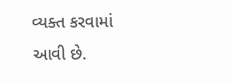વ્યક્ત કરવામાં આવી છે.